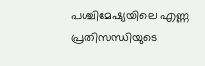പശ്ചിമേഷ്യയിലെ എണ്ണ പ്രതിസന്ധിയുടെ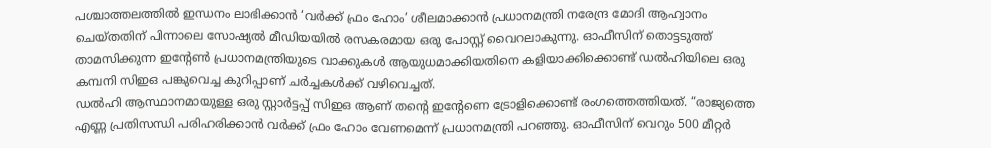പശ്ചാത്തലത്തിൽ ഇന്ധനം ലാഭിക്കാൻ ‘വർക്ക് ഫ്രം ഹോം’ ശീലമാക്കാൻ പ്രധാനമന്ത്രി നരേന്ദ്ര മോദി ആഹ്വാനം ചെയ്തതിന് പിന്നാലെ സോഷ്യൽ മീഡിയയിൽ രസകരമായ ഒരു പോസ്റ്റ് വൈറലാകുന്നു. ഓഫീസിന് തൊട്ടടുത്ത് താമസിക്കുന്ന ഇന്റേൺ പ്രധാനമന്ത്രിയുടെ വാക്കുകൾ ആയുധമാക്കിയതിനെ കളിയാക്കിക്കൊണ്ട് ഡൽഹിയിലെ ഒരു കമ്പനി സിഇഒ പങ്കുവെച്ച കുറിപ്പാണ് ചർച്ചകൾക്ക് വഴിവെച്ചത്.
ഡൽഹി ആസ്ഥാനമായുള്ള ഒരു സ്റ്റാർട്ടപ്പ് സിഇഒ ആണ് തന്റെ ഇന്റേണെ ട്രോളിക്കൊണ്ട് രംഗത്തെത്തിയത്. “രാജ്യത്തെ എണ്ണ പ്രതിസന്ധി പരിഹരിക്കാൻ വർക്ക് ഫ്രം ഹോം വേണമെന്ന് പ്രധാനമന്ത്രി പറഞ്ഞു. ഓഫീസിന് വെറും 500 മീറ്റർ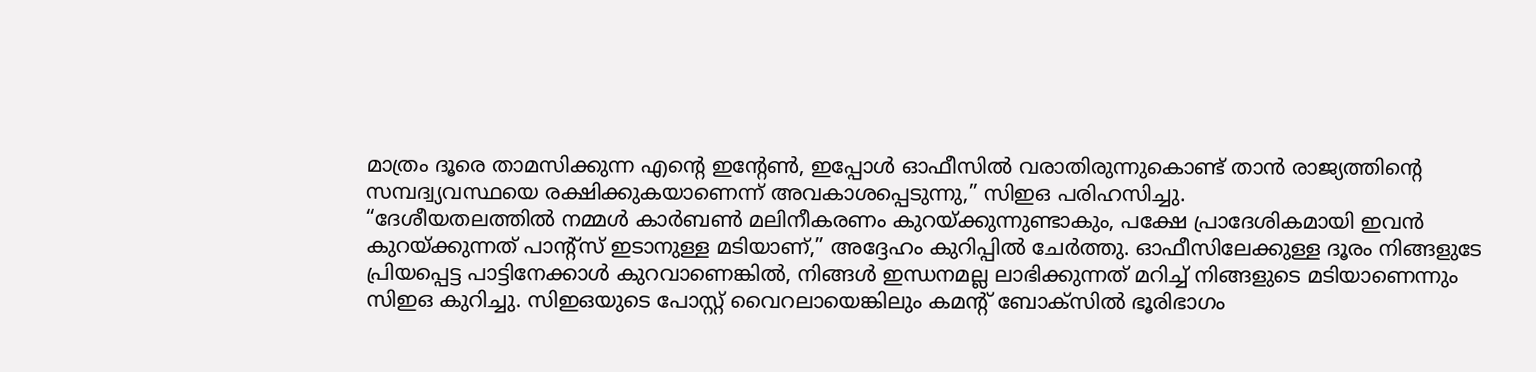മാത്രം ദൂരെ താമസിക്കുന്ന എന്റെ ഇന്റേൺ, ഇപ്പോൾ ഓഫീസിൽ വരാതിരുന്നുകൊണ്ട് താൻ രാജ്യത്തിന്റെ സമ്പദ്വ്യവസ്ഥയെ രക്ഷിക്കുകയാണെന്ന് അവകാശപ്പെടുന്നു,” സിഇഒ പരിഹസിച്ചു.
“ദേശീയതലത്തിൽ നമ്മൾ കാർബൺ മലിനീകരണം കുറയ്ക്കുന്നുണ്ടാകും, പക്ഷേ പ്രാദേശികമായി ഇവൻ കുറയ്ക്കുന്നത് പാൻ്റ്സ് ഇടാനുള്ള മടിയാണ്,” അദ്ദേഹം കുറിപ്പിൽ ചേർത്തു. ഓഫീസിലേക്കുള്ള ദൂരം നിങ്ങളുടേ പ്രിയപ്പെട്ട പാട്ടിനേക്കാൾ കുറവാണെങ്കിൽ, നിങ്ങൾ ഇന്ധനമല്ല ലാഭിക്കുന്നത് മറിച്ച് നിങ്ങളുടെ മടിയാണെന്നും സിഇഒ കുറിച്ചു. സിഇഒയുടെ പോസ്റ്റ് വൈറലായെങ്കിലും കമന്റ് ബോക്സിൽ ഭൂരിഭാഗം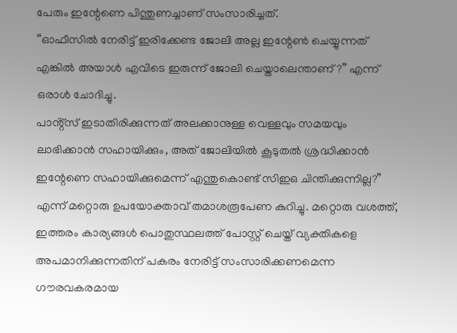പേരും ഇന്റേണെ പിന്തുണച്ചാണ് സംസാരിച്ചത്.
“ഓഫീസിൽ നേരിട്ട് ഇരിക്കേണ്ട ജോലി അല്ല ഇന്റേൺ ചെയ്യുന്നത് എങ്കിൽ അയാൾ എവിടെ ഇരുന്ന് ജോലി ചെയ്താലെന്താണ്?” എന്ന് ഒരാൾ ചോദിച്ചു.
പാൻ്റ്സ് ഇടാതിരിക്കുന്നത് അലക്കാനുള്ള വെള്ളവും സമയവും ലാഭിക്കാൻ സഹായിക്കും, അത് ജോലിയിൽ കൂടുതൽ ശ്രദ്ധിക്കാൻ ഇന്റേണെ സഹായിക്കുമെന്ന് എന്തുകൊണ്ട് സിഇഒ ചിന്തിക്കുന്നില്ല?” എന്ന് മറ്റൊരു ഉപയോക്താവ് തമാശരൂപേണ കുറിച്ചു. മറ്റൊരു വശത്ത്, ഇത്തരം കാര്യങ്ങൾ പൊതുസ്ഥലത്ത് പോസ്റ്റ് ചെയ്ത് വ്യക്തികളെ അപമാനിക്കുന്നതിന് പകരം നേരിട്ട് സംസാരിക്കണമെന്ന ഗൗരവകരമായ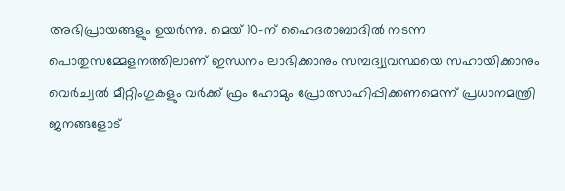അഭിപ്രായങ്ങളും ഉയർന്നു. മെയ് 10-ന് ഹൈദരാബാദിൽ നടന്ന പൊതുസമ്മേളനത്തിലാണ് ഇന്ധനം ലാഭിക്കാനും സമ്പദ്വ്യവസ്ഥയെ സഹായിക്കാനും വെർച്വൽ മീറ്റിംഗുകളും വർക്ക് ഫ്രം ഹോമും പ്രോത്സാഹിപ്പിക്കണമെന്ന് പ്രധാനമന്ത്രി ജനങ്ങളോട്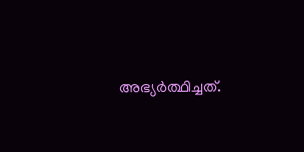അഭ്യർത്ഥിച്ചത്.